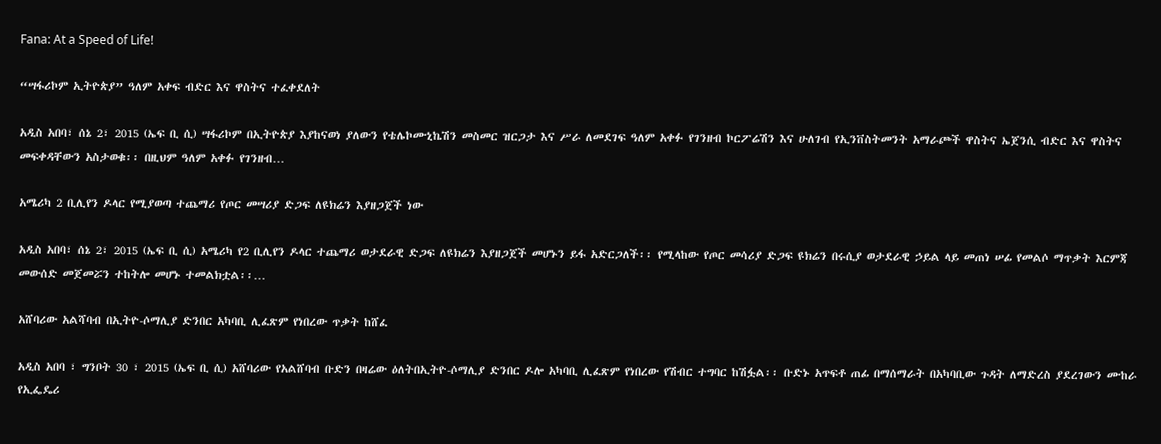Fana: At a Speed of Life!

“ሣፋሪኮም ኢትዮጵያ” ዓለም አቀፍ ብድር እና ዋስትና ተፈቀደለት

አዲስ አበባ፣ ሰኔ 2፣ 2015 (ኤፍ ቢ ሲ) ሣፋሪኮም በኢትዮጵያ እያከናወነ ያለውን የቴሌኮሙኒኬሽን መስመር ዝርጋታ እና ሥራ ለመደገፍ ዓለም አቀፉ የገንዘብ ኮርፖሬሽን እና ሁለገብ የኢንቨስትመንት አማራጮች ዋስትና ኤጀንሲ ብድር እና ዋስትና መፍቀዳቸውን አስታወቁ፡፡ በዚህም ዓለም አቀፉ የገንዘብ…

አሜሪካ 2 ቢሊየን ዶላር የሚያወጣ ተጨማሪ የጦር መሣሪያ ድጋፍ ለዩክሬን እያዘጋጀች ነው

አዲስ አበባ፣ ሰኔ 2፣ 2015 (ኤፍ ቢ ሲ) አሜሪካ የ2 ቢሊየን ዶላር ተጨማሪ ወታደራዊ ድጋፍ ለዩክሬን እያዘጋጀች መሆኑን ይፋ አድርጋለች፡፡ የሚላከው የጦር መሳሪያ ድጋፍ ዩክሬን በሩሲያ ወታደራዊ ኃይል ላይ መጠነ ሠፊ የመልሶ ማጥቃት እርምጃ መውሰድ መጀመሯን ተከትሎ መሆኑ ተመልክቷል፡፡…

አሸባሪው አልሻባብ በኢትዮ-ሶማሊያ ድንበር አካባቢ ሊፈጽም የነበረው ጥቃት ከሸፈ

አዲስ አበባ ፣ ግንቦት 30 ፣ 2015 (ኤፍ ቢ ሲ) አሸባሪው የአልሸባብ ቡድን በዛሬው ዕለትበኢትዮ-ሶማሊያ ድንበር ዶሎ አካባቢ ሊፈጽም የነበረው የሽብር ተግባር ከሽፏል፡፡ ቡድኑ አጥፍቶ ጠፊ በማሰማራት በአካባቢው ጉዳት ለማድረስ ያደረገውን ሙከራ የኢፌዴሪ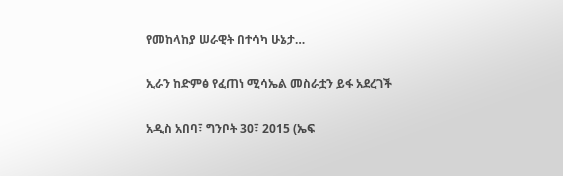የመከላከያ ሠራዊት በተሳካ ሁኔታ…

ኢራን ከድምፅ የፈጠነ ሚሳኤል መስራቷን ይፋ አደረገች

አዲስ አበባ፣ ግንቦት 30፣ 2015 (ኤፍ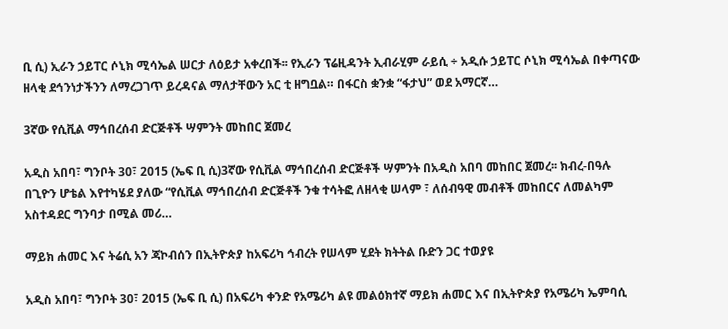ቢ ሲ) ኢራን ኃይፐር ሶኒክ ሚሳኤል ሠርታ ለዕይታ አቀረበች፡፡ የኢራን ፕሬዚዳንት ኢብራሂም ራይሲ ÷ አዲሱ ኃይፐር ሶኒክ ሚሳኤል በቀጣናው ዘላቂ ደኅንነታችንን ለማረጋገጥ ይረዳናል ማለታቸውን አር ቲ ዘግቧል። በፋርስ ቋንቋ “ፋታህ” ወደ አማርኛ…

3ኛው የሲቪል ማኅበረሰብ ድርጅቶች ሣምንት መከበር ጀመረ

አዲስ አበባ፣ ግንቦት 30፣ 2015 (ኤፍ ቢ ሲ)3ኛው የሲቪል ማኅበረሰብ ድርጅቶች ሣምንት በአዲስ አበባ መከበር ጀመረ፡፡ ክብረ-በዓሉ በጊዮን ሆቴል እየተካሄደ ያለው “የሲቪል ማኅበረሰብ ድርጅቶች ንቁ ተሳትፎ ለዘላቂ ሠላም ፣ ለሰብዓዊ መብቶች መከበርና ለመልካም አስተዳደር ግንባታ በሚል መሪ…

ማይክ ሐመር እና ትሬሲ አን ጃኮብሰን በኢትዮጵያ ከአፍሪካ ኅብረት የሠላም ሂደት ክትትል ቡድን ጋር ተወያዩ

አዲስ አበባ፣ ግንቦት 30፣ 2015 (ኤፍ ቢ ሲ) በአፍሪካ ቀንድ የአሜሪካ ልዩ መልዕክተኛ ማይክ ሐመር እና በኢትዮጵያ የአሜሪካ ኤምባሲ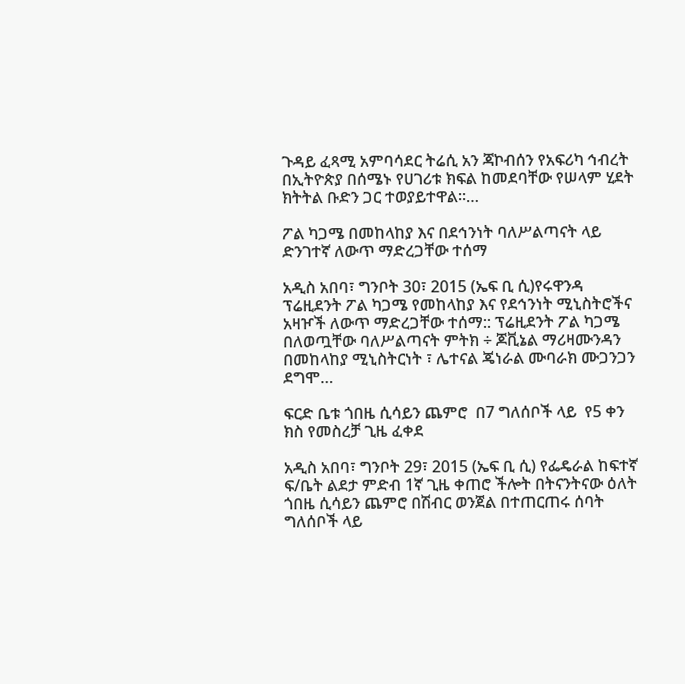ጉዳይ ፈጻሚ አምባሳደር ትሬሲ አን ጃኮብሰን የአፍሪካ ኅብረት በኢትዮጵያ በሰሜኑ የሀገሪቱ ክፍል ከመደባቸው የሠላም ሂደት ክትትል ቡድን ጋር ተወያይተዋል።…

ፖል ካጋሜ በመከላከያ እና በደኅንነት ባለሥልጣናት ላይ ድንገተኛ ለውጥ ማድረጋቸው ተሰማ

አዲስ አበባ፣ ግንቦት 30፣ 2015 (ኤፍ ቢ ሲ)የሩዋንዳ ፕሬዚደንት ፖል ካጋሜ የመከላከያ እና የደኅንነት ሚኒስትሮችና አዛዦች ለውጥ ማድረጋቸው ተሰማ:: ፕሬዚደንት ፖል ካጋሜ በለወጧቸው ባለሥልጣናት ምትክ ÷ ጆቪኔል ማሪዛሙንዳን በመከላከያ ሚኒስትርነት ፣ ሌተናል ጄነራል ሙባራክ ሙጋንጋን ደግሞ…

ፍርድ ቤቱ ጎበዜ ሲሳይን ጨምሮ  በ7 ግለሰቦች ላይ  የ5 ቀን ክስ የመስረቻ ጊዜ ፈቀደ

አዲስ አበባ፣ ግንቦት 29፣ 2015 (ኤፍ ቢ ሲ) የፌዴራል ከፍተኛ ፍ/ቤት ልደታ ምድብ 1ኛ ጊዜ ቀጠሮ ችሎት በትናንትናው ዕለት ጎበዜ ሲሳይን ጨምሮ በሽብር ወንጀል በተጠርጠሩ ሰባት ግለሰቦች ላይ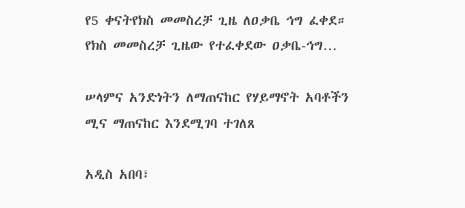የ5 ቀናትየክስ መመስረቻ ጊዜ ለዐቃቤ ኅግ ፈቀደ። የክስ መመስረቻ ጊዜው የተፈቀደው ዐቃቤ-ኅግ…

ሠላምና አንድነትን ለማጠናከር የሃይማኖት አባቶችን ሚና ማጠናከር እንደሚገባ ተገለጸ

አዲስ አበባ፣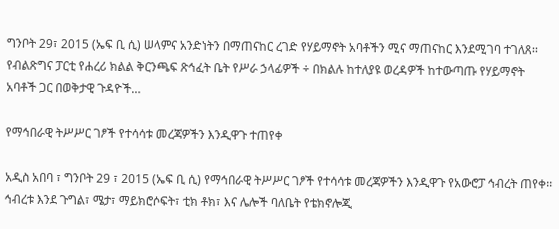ግንቦት 29፣ 2015 (ኤፍ ቢ ሲ) ሠላምና አንድነትን በማጠናከር ረገድ የሃይማኖት አባቶችን ሚና ማጠናከር እንደሚገባ ተገለጸ፡፡ የብልጽግና ፓርቲ የሐረሪ ክልል ቅርንጫፍ ጽኅፈት ቤት የሥራ ኃላፊዎች ÷ በክልሉ ከተለያዩ ወረዳዎች ከተውጣጡ የሃይማኖት አባቶች ጋር በወቅታዊ ጉዳዮች…

የማኅበራዊ ትሥሥር ገፆች የተሳሳቱ መረጃዎችን እንዲዋጉ ተጠየቀ

አዲስ አበባ ፣ ግንቦት 29 ፣ 2015 (ኤፍ ቢ ሲ) የማኅበራዊ ትሥሥር ገፆች የተሳሳቱ መረጃዎችን እንዲዋጉ የአውሮፓ ኅብረት ጠየቀ፡፡ ኅብረቱ እንደ ጉግል፣ ሜታ፣ ማይክሮሶፍት፣ ቲክ ቶክ፣ እና ሌሎች ባለቤት የቴክኖሎጂ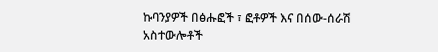ኩባንያዎች በፅሑፎች ፣ ፎቶዎች እና በሰው-ሰራሽ አስተውሎቶች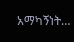አማካኝነት…